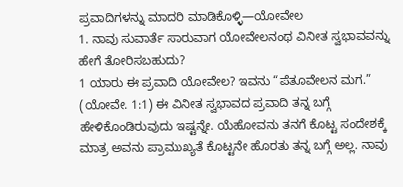ಪ್ರವಾದಿಗಳನ್ನು ಮಾದರಿ ಮಾಡಿಕೊಳ್ಳಿ—ಯೋವೇಲ
1. ನಾವು ಸುವಾರ್ತೆ ಸಾರುವಾಗ ಯೋವೇಲನಂಥ ವಿನೀತ ಸ್ವಭಾವವನ್ನು ಹೇಗೆ ತೋರಿಸಬಹುದು?
1 ಯಾರು ಈ ಪ್ರವಾದಿ ಯೋವೇಲ? ಇವನು “ಪೆತೂವೇಲನ ಮಗ.” (ಯೋವೇ. 1:1) ಈ ವಿನೀತ ಸ್ವಭಾವದ ಪ್ರವಾದಿ ತನ್ನ ಬಗ್ಗೆ ಹೇಳಿಕೊಂಡಿರುವುದು ಇಷ್ಟನ್ನೇ. ಯೆಹೋವನು ತನಗೆ ಕೊಟ್ಟ ಸಂದೇಶಕ್ಕೆ ಮಾತ್ರ ಅವನು ಪ್ರಾಮುಖ್ಯತೆ ಕೊಟ್ಟನೇ ಹೊರತು ತನ್ನ ಬಗ್ಗೆ ಅಲ್ಲ. ನಾವು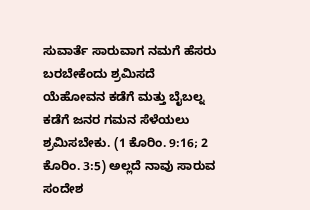ಸುವಾರ್ತೆ ಸಾರುವಾಗ ನಮಗೆ ಹೆಸರು ಬರಬೇಕೆಂದು ಶ್ರಮಿಸದೆ ಯೆಹೋವನ ಕಡೆಗೆ ಮತ್ತು ಬೈಬಲ್ನ ಕಡೆಗೆ ಜನರ ಗಮನ ಸೆಳೆಯಲು ಶ್ರಮಿಸಬೇಕು. (1 ಕೊರಿಂ. 9:16; 2 ಕೊರಿಂ. 3:5) ಅಲ್ಲದೆ ನಾವು ಸಾರುವ ಸಂದೇಶ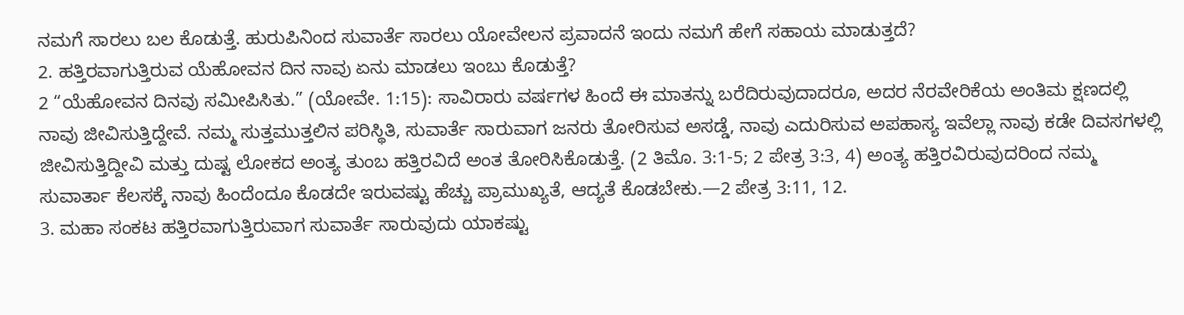ನಮಗೆ ಸಾರಲು ಬಲ ಕೊಡುತ್ತೆ. ಹುರುಪಿನಿಂದ ಸುವಾರ್ತೆ ಸಾರಲು ಯೋವೇಲನ ಪ್ರವಾದನೆ ಇಂದು ನಮಗೆ ಹೇಗೆ ಸಹಾಯ ಮಾಡುತ್ತದೆ?
2. ಹತ್ತಿರವಾಗುತ್ತಿರುವ ಯೆಹೋವನ ದಿನ ನಾವು ಏನು ಮಾಡಲು ಇಂಬು ಕೊಡುತ್ತೆ?
2 “ಯೆಹೋವನ ದಿನವು ಸಮೀಪಿಸಿತು.” (ಯೋವೇ. 1:15): ಸಾವಿರಾರು ವರ್ಷಗಳ ಹಿಂದೆ ಈ ಮಾತನ್ನು ಬರೆದಿರುವುದಾದರೂ, ಅದರ ನೆರವೇರಿಕೆಯ ಅಂತಿಮ ಕ್ಷಣದಲ್ಲಿ ನಾವು ಜೀವಿಸುತ್ತಿದ್ದೇವೆ. ನಮ್ಮ ಸುತ್ತಮುತ್ತಲಿನ ಪರಿಸ್ಥಿತಿ, ಸುವಾರ್ತೆ ಸಾರುವಾಗ ಜನರು ತೋರಿಸುವ ಅಸಡ್ಡೆ, ನಾವು ಎದುರಿಸುವ ಅಪಹಾಸ್ಯ ಇವೆಲ್ಲಾ ನಾವು ಕಡೇ ದಿವಸಗಳಲ್ಲಿ ಜೀವಿಸುತ್ತಿದ್ದೀವಿ ಮತ್ತು ದುಷ್ಟ ಲೋಕದ ಅಂತ್ಯ ತುಂಬ ಹತ್ತಿರವಿದೆ ಅಂತ ತೋರಿಸಿಕೊಡುತ್ತೆ. (2 ತಿಮೊ. 3:1-5; 2 ಪೇತ್ರ 3:3, 4) ಅಂತ್ಯ ಹತ್ತಿರವಿರುವುದರಿಂದ ನಮ್ಮ ಸುವಾರ್ತಾ ಕೆಲಸಕ್ಕೆ ನಾವು ಹಿಂದೆಂದೂ ಕೊಡದೇ ಇರುವಷ್ಟು ಹೆಚ್ಚು ಪ್ರಾಮುಖ್ಯತೆ, ಆದ್ಯತೆ ಕೊಡಬೇಕು.—2 ಪೇತ್ರ 3:11, 12.
3. ಮಹಾ ಸಂಕಟ ಹತ್ತಿರವಾಗುತ್ತಿರುವಾಗ ಸುವಾರ್ತೆ ಸಾರುವುದು ಯಾಕಷ್ಟು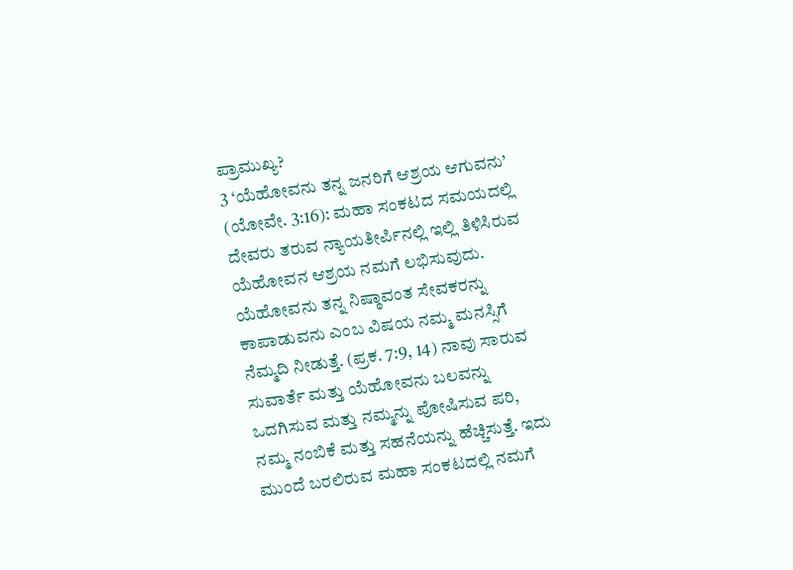ಪ್ರಾಮುಖ್ಯ?
3 ‘ಯೆಹೋವನು ತನ್ನ ಜನರಿಗೆ ಆಶ್ರಯ ಆಗುವನು’ (ಯೋವೇ. 3:16): ಮಹಾ ಸಂಕಟದ ಸಮಯದಲ್ಲಿ ದೇವರು ತರುವ ನ್ಯಾಯತೀರ್ಪಿನಲ್ಲಿ ಇಲ್ಲಿ ತಿಳಿಸಿರುವ ಯೆಹೋವನ ಆಶ್ರಯ ನಮಗೆ ಲಭಿಸುವುದು. ಯೆಹೋವನು ತನ್ನ ನಿಷ್ಠಾವಂತ ಸೇವಕರನ್ನು ಕಾಪಾಡುವನು ಎಂಬ ವಿಷಯ ನಮ್ಮ ಮನಸ್ಸಿಗೆ ನೆಮ್ಮದಿ ನೀಡುತ್ತೆ. (ಪ್ರಕ. 7:9, 14) ನಾವು ಸಾರುವ ಸುವಾರ್ತೆ ಮತ್ತು ಯೆಹೋವನು ಬಲವನ್ನು ಒದಗಿಸುವ ಮತ್ತು ನಮ್ಮನ್ನು ಪೋಷಿಸುವ ಪರಿ, ನಮ್ಮ ನಂಬಿಕೆ ಮತ್ತು ಸಹನೆಯನ್ನು ಹೆಚ್ಚಿಸುತ್ತೆ. ಇದು ಮುಂದೆ ಬರಲಿರುವ ಮಹಾ ಸಂಕಟದಲ್ಲಿ ನಮಗೆ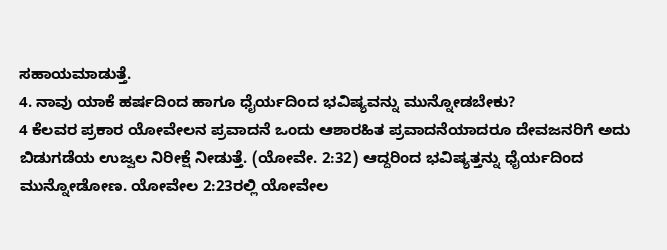ಸಹಾಯಮಾಡುತ್ತೆ.
4. ನಾವು ಯಾಕೆ ಹರ್ಷದಿಂದ ಹಾಗೂ ಧೈರ್ಯದಿಂದ ಭವಿಷ್ಯವನ್ನು ಮುನ್ನೋಡಬೇಕು?
4 ಕೆಲವರ ಪ್ರಕಾರ ಯೋವೇಲನ ಪ್ರವಾದನೆ ಒಂದು ಆಶಾರಹಿತ ಪ್ರವಾದನೆಯಾದರೂ ದೇವಜನರಿಗೆ ಅದು ಬಿಡುಗಡೆಯ ಉಜ್ವಲ ನಿರೀಕ್ಷೆ ನೀಡುತ್ತೆ. (ಯೋವೇ. 2:32) ಆದ್ದರಿಂದ ಭವಿಷ್ಯತ್ತನ್ನು ಧೈರ್ಯದಿಂದ ಮುನ್ನೋಡೋಣ. ಯೋವೇಲ 2:23ರಲ್ಲಿ ಯೋವೇಲ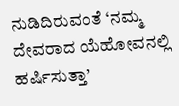ನುಡಿದಿರುವಂತೆ ‘ನಮ್ಮ ದೇವರಾದ ಯೆಹೋವನಲ್ಲಿ ಹರ್ಷಿಸುತ್ತಾ’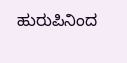ಹುರುಪಿನಿಂದ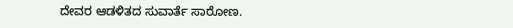ದೇವರ ಆಡಳಿತದ ಸುವಾರ್ತೆ ಸಾರೋಣ.